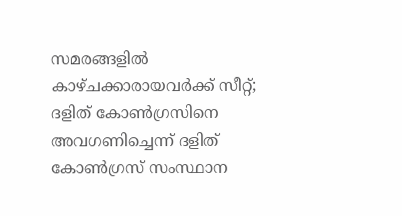സമരങ്ങളിൽ കാഴ്ചക്കാരായവർക്ക് സീറ്റ്; ദളിത് കോൺഗ്രസിനെ അവഗണിച്ചെന്ന് ദളിത്‌ കോൺഗ്രസ്‌ സംസ്ഥാന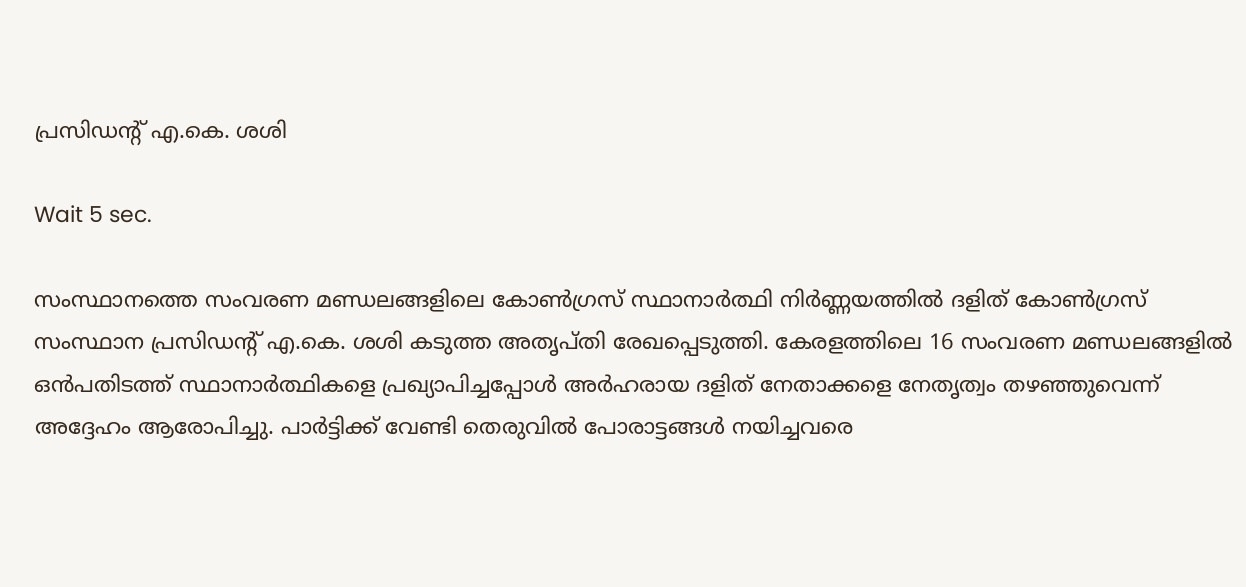പ്രസിഡന്റ്‌ എ.കെ. ശശി

Wait 5 sec.

സംസ്ഥാനത്തെ സംവരണ മണ്ഡലങ്ങളിലെ കോൺഗ്രസ് സ്ഥാനാർത്ഥി നിർണ്ണയത്തിൽ ദളിത് കോൺഗ്രസ് സംസ്ഥാന പ്രസിഡന്റ് എ.കെ. ശശി കടുത്ത അതൃപ്തി രേഖപ്പെടുത്തി. കേരളത്തിലെ 16 സംവരണ മണ്ഡലങ്ങളിൽ ഒൻപതിടത്ത് സ്ഥാനാർത്ഥികളെ പ്രഖ്യാപിച്ചപ്പോൾ അർഹരായ ദളിത് നേതാക്കളെ നേതൃത്വം തഴഞ്ഞുവെന്ന് അദ്ദേഹം ആരോപിച്ചു. പാർട്ടിക്ക് വേണ്ടി തെരുവിൽ പോരാട്ടങ്ങൾ നയിച്ചവരെ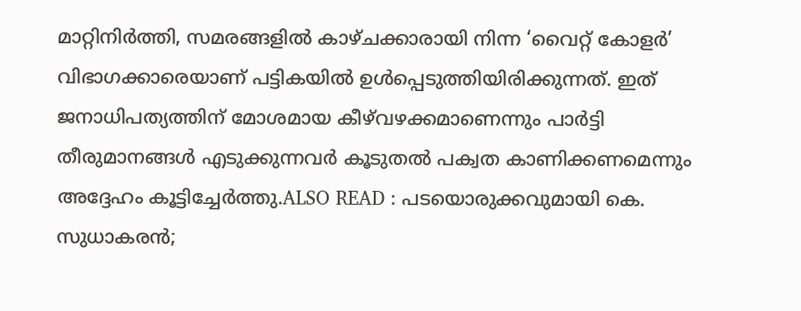മാറ്റിനിർത്തി, സമരങ്ങളിൽ കാഴ്ചക്കാരായി നിന്ന ‘വൈറ്റ് കോളർ’ വിഭാഗക്കാരെയാണ് പട്ടികയിൽ ഉൾപ്പെടുത്തിയിരിക്കുന്നത്. ഇത് ജനാധിപത്യത്തിന് മോശമായ കീഴ്‌വഴക്കമാണെന്നും പാർട്ടി തീരുമാനങ്ങൾ എടുക്കുന്നവർ കൂടുതൽ പക്വത കാണിക്കണമെന്നും അദ്ദേഹം കൂട്ടിച്ചേർത്തു.ALSO READ : പടയൊരുക്കവുമായി കെ. സുധാകരൻ;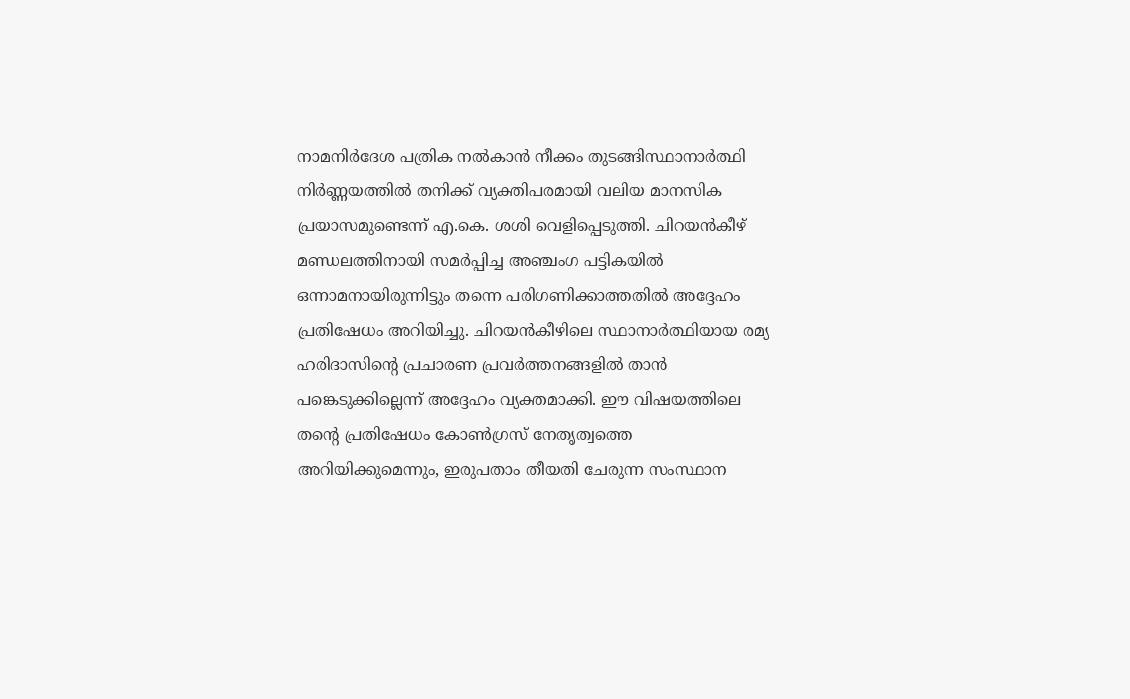നാമനിർദേശ പത്രിക നൽകാൻ നീക്കം തുടങ്ങിസ്ഥാനാർത്ഥി നിർണ്ണയത്തിൽ തനിക്ക് വ്യക്തിപരമായി വലിയ മാനസിക പ്രയാസമുണ്ടെന്ന് എ.കെ. ശശി വെളിപ്പെടുത്തി. ചിറയൻകീഴ് മണ്ഡലത്തിനായി സമർപ്പിച്ച അഞ്ചംഗ പട്ടികയിൽ ഒന്നാമനായിരുന്നിട്ടും തന്നെ പരിഗണിക്കാത്തതിൽ അദ്ദേഹം പ്രതിഷേധം അറിയിച്ചു. ചിറയൻകീഴിലെ സ്ഥാനാർത്ഥിയായ രമ്യ ഹരിദാസിന്റെ പ്രചാരണ പ്രവർത്തനങ്ങളിൽ താൻ പങ്കെടുക്കില്ലെന്ന് അദ്ദേഹം വ്യക്തമാക്കി. ഈ വിഷയത്തിലെ തന്റെ പ്രതിഷേധം കോൺഗ്രസ് നേതൃത്വത്തെ അറിയിക്കുമെന്നും, ഇരുപതാം തീയതി ചേരുന്ന സംസ്ഥാന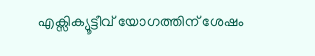എക്സിക്യൂട്ടീവ് യോഗത്തിന് ശേഷം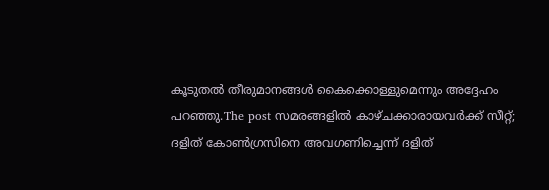കൂടുതൽ തീരുമാനങ്ങൾ കൈക്കൊള്ളുമെന്നും അദ്ദേഹം പറഞ്ഞു.The post സമരങ്ങളിൽ കാഴ്ചക്കാരായവർക്ക് സീറ്റ്; ദളിത് കോൺഗ്രസിനെ അവഗണിച്ചെന്ന് ദളിത്‌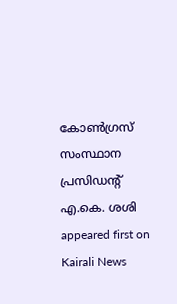കോൺഗ്രസ്‌ സംസ്ഥാന പ്രസിഡന്റ്‌ എ.കെ. ശശി appeared first on Kairali News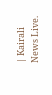| Kairali News Live.